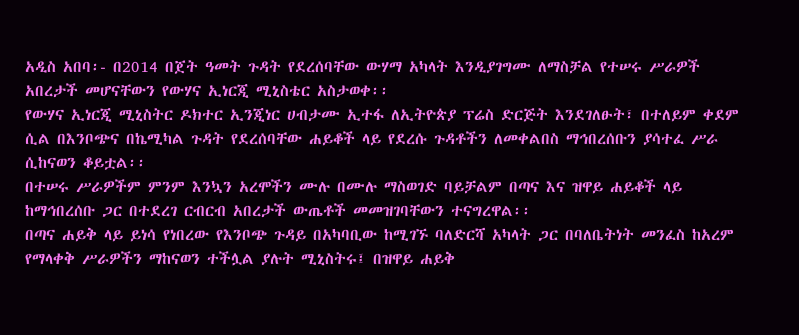አዲስ አበባ፡- በ2014 በጀት ዓመት ጉዳት የደረሰባቸው ውሃማ አካላት እንዲያገግሙ ለማስቻል የተሠሩ ሥራዎች አበረታች መሆናቸውን የውሃና ኢነርጂ ሚኒስቴር አስታወቀ፡፡
የውሃና ኢነርጂ ሚኒስትር ዶክተር ኢንጂነር ሀብታሙ ኢተፋ ለኢትዮጵያ ፕሬስ ድርጅት እንደገለፁት፣ በተለይም ቀደም ሲል በእንቦጭና በኬሚካል ጉዳት የደረሰባቸው ሐይቆች ላይ የደረሱ ጉዳቶችን ለመቀልበስ ማኅበረሰቡን ያሳተፈ ሥራ ሲከናወን ቆይቷል፡፡
በተሠሩ ሥራዎችም ምንም እንኳን አረሞችን ሙሉ በሙሉ ማስወገድ ባይቻልም በጣና እና ዝዋይ ሐይቆች ላይ ከማኅበረሰቡ ጋር በተደረገ ርብርብ አበረታች ውጤቶች መመዝገባቸውን ተናግረዋል፡፡
በጣና ሐይቅ ላይ ይነሳ የነበረው የእንቦጭ ጉዳይ በአካባቢው ከሚገኙ ባለድርሻ አካላት ጋር በባለቤትነት መንፈስ ከአረም የማላቀቅ ሥራዎችን ማከናወን ተችሏል ያሉት ሚኒስትሩ፤ በዝዋይ ሐይቅ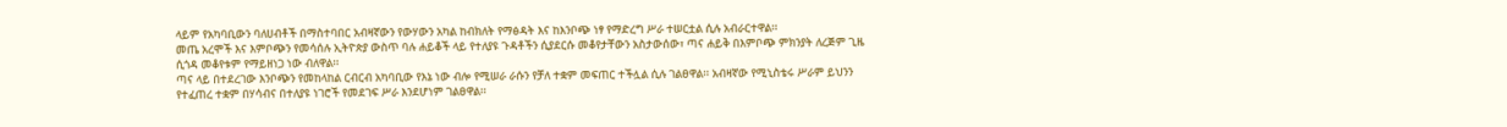ላይም የአካባቢውን ባለሀብቶች በማስተባበር አብዛኛውን የውሃውን አካል ከብክለት የማፅዳት እና ከእንቦጭ ነፃ የማድረግ ሥራ ተሠርቷል ሲሉ አብራርተዋል፡፡
መጤ አረሞች እና እምቦጭን የመሳሰሉ ኢትዮጵያ ውስጥ ባሉ ሐይቆች ላይ የተለያዩ ጉዳቶችን ሲያደርሱ መቆየታቸውን አስታውሰው፣ ጣና ሐይቅ በእምቦጭ ምክንያት ለረጅም ጊዜ ሲጎዳ መቆየቱም የማይዘነጋ ነው ብለዋል፡፡
ጣና ላይ በተደረገው እንቦጭን የመከላከል ርብርብ አካባቢው የእኔ ነው ብሎ የሚሠራ ራሱን የቻለ ተቋም መፍጠር ተችሏል ሲሉ ገልፀዋል፡፡ አብዛኛው የሚኒስቴሩ ሥራም ይህንን የተፈጠረ ተቋም በሃሳብና በተለያዩ ነገሮች የመደገፍ ሥራ እንደሆነም ገልፀዋል፡፡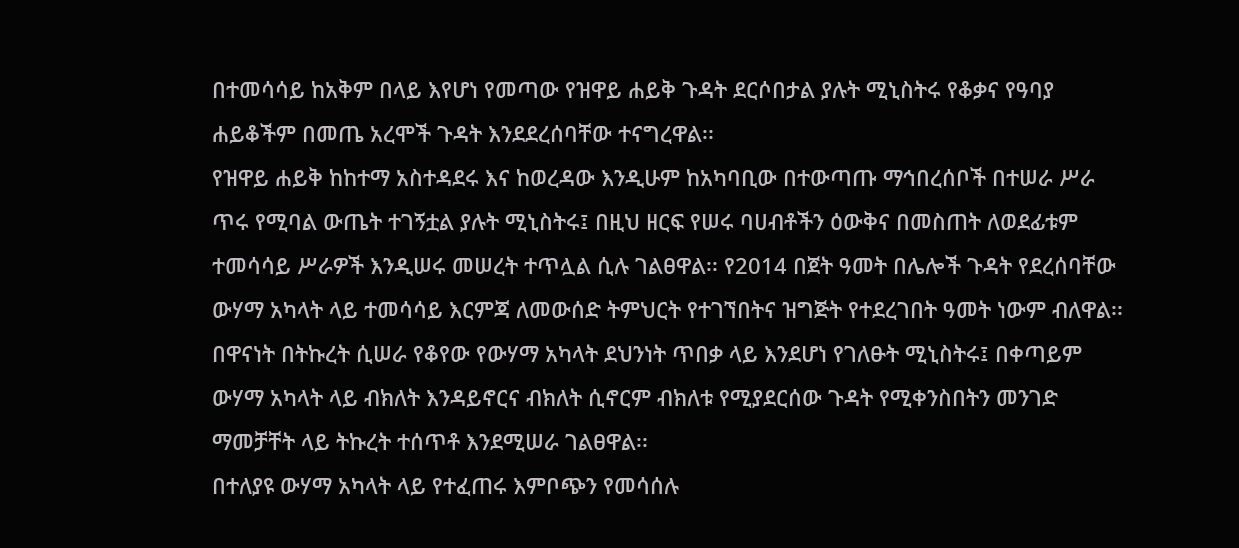በተመሳሳይ ከአቅም በላይ እየሆነ የመጣው የዝዋይ ሐይቅ ጉዳት ደርሶበታል ያሉት ሚኒስትሩ የቆቃና የዓባያ ሐይቆችም በመጤ አረሞች ጉዳት እንደደረሰባቸው ተናግረዋል፡፡
የዝዋይ ሐይቅ ከከተማ አስተዳደሩ እና ከወረዳው እንዲሁም ከአካባቢው በተውጣጡ ማኅበረሰቦች በተሠራ ሥራ ጥሩ የሚባል ውጤት ተገኝቷል ያሉት ሚኒስትሩ፤ በዚህ ዘርፍ የሠሩ ባሀብቶችን ዕውቅና በመስጠት ለወደፊቱም ተመሳሳይ ሥራዎች እንዲሠሩ መሠረት ተጥሏል ሲሉ ገልፀዋል፡፡ የ2014 በጀት ዓመት በሌሎች ጉዳት የደረሰባቸው ውሃማ አካላት ላይ ተመሳሳይ እርምጃ ለመውሰድ ትምህርት የተገኘበትና ዝግጅት የተደረገበት ዓመት ነውም ብለዋል፡፡
በዋናነት በትኩረት ሲሠራ የቆየው የውሃማ አካላት ደህንነት ጥበቃ ላይ እንደሆነ የገለፁት ሚኒስትሩ፤ በቀጣይም ውሃማ አካላት ላይ ብክለት እንዳይኖርና ብክለት ሲኖርም ብክለቱ የሚያደርሰው ጉዳት የሚቀንስበትን መንገድ ማመቻቸት ላይ ትኩረት ተሰጥቶ እንደሚሠራ ገልፀዋል፡፡
በተለያዩ ውሃማ አካላት ላይ የተፈጠሩ እምቦጭን የመሳሰሉ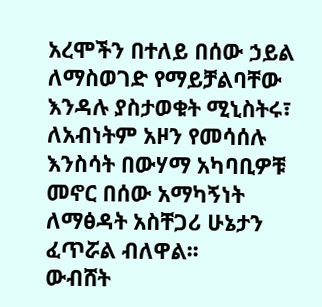አረሞችን በተለይ በሰው ኃይል ለማስወገድ የማይቻልባቸው እንዳሉ ያስታወቁት ሚኒስትሩ፣ ለአብነትም አዞን የመሳሰሉ እንስሳት በውሃማ አካባቢዎቹ መኖር በሰው አማካኝነት ለማፅዳት አስቸጋሪ ሁኔታን ፈጥሯል ብለዋል፡፡
ውብሸት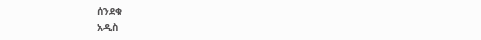ሰንደቁ
አዲስ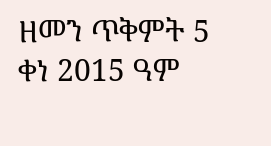ዘመን ጥቅምት 5 ቀነ 2015 ዓም